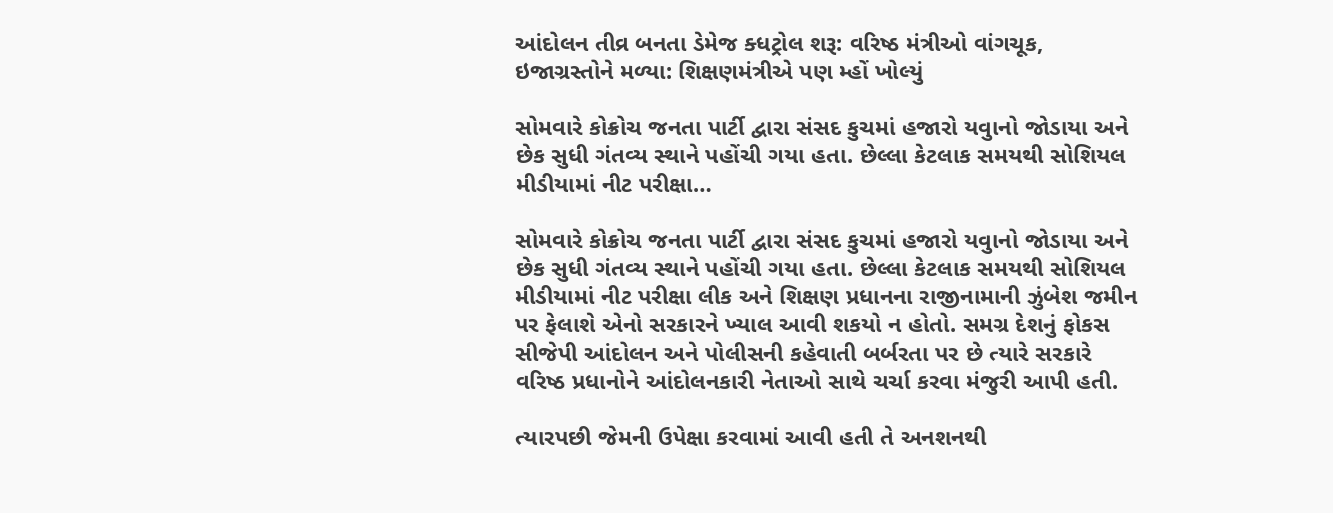આંદોલન તીવ્ર બનતા ડેમેજ ક્ધટ્રોલ શરૂ: વરિષ્ઠ મંત્રીઓ વાંગચૂક, ઇજાગ્રસ્તોને મળ્યા: શિક્ષણમંત્રીએ પણ મ્હોં ખોલ્યું

સોમવારે કોક્રોચ જનતા પાર્ટી દ્વારા સંસદ કુચમાં હજારો યવુાનો જોડાયા અને છેક સુધી ગંતવ્ય સ્થાને પહોંચી ગયા હતા. છેલ્લા કેટલાક સમયથી સોશિયલ મીડીયામાં નીટ પરીક્ષા…

સોમવારે કોક્રોચ જનતા પાર્ટી દ્વારા સંસદ કુચમાં હજારો યવુાનો જોડાયા અને છેક સુધી ગંતવ્ય સ્થાને પહોંચી ગયા હતા. છેલ્લા કેટલાક સમયથી સોશિયલ મીડીયામાં નીટ પરીક્ષા લીક અને શિક્ષણ પ્રધાનના રાજીનામાની ઝુંબેશ જમીન પર ફેલાશે એનો સરકારને ખ્યાલ આવી શકયો ન હોતો. સમગ્ર દેશનું ફોકસ સીજેપી આંદોલન અને પોલીસની કહેવાતી બર્બરતા પર છે ત્યારે સરકારે વરિષ્ઠ પ્રધાનોને આંદોલનકારી નેતાઓ સાથે ચર્ચા કરવા મંજુરી આપી હતી.

ત્યારપછી જેમની ઉપેક્ષા કરવામાં આવી હતી તે અનશનથી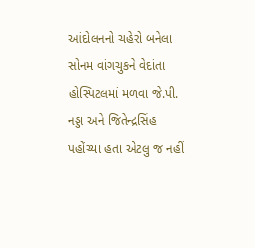આંદોલનનો ચહેરો બનેલા સોનમ વાંગચુકને વેદાંતા હોસ્પિટલમાં મળવા જે.પી. નડ્ડા અને જિતેન્દ્રસિંહ પહોંચ્યા હતા એટલુ જ નહીં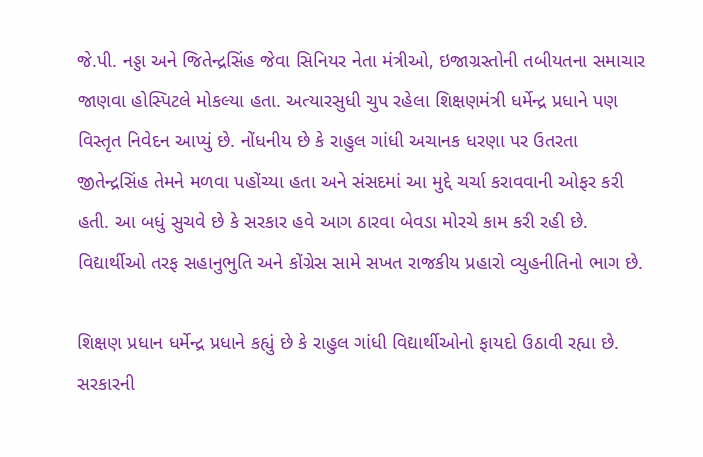જે.પી. નડ્ડા અને જિતેન્દ્રસિંહ જેવા સિનિયર નેતા મંત્રીઓ, ઇજાગ્રસ્તોની તબીયતના સમાચાર જાણવા હોસ્પિટલે મોકલ્યા હતા. અત્યારસુધી ચુપ રહેલા શિક્ષણમંત્રી ધર્મેન્દ્ર પ્રધાને પણ વિસ્તૃત નિવેદન આપ્યું છે. નોંધનીય છે કે રાહુલ ગાંધી અચાનક ધરણા પર ઉતરતા જીતેન્દ્રસિંહ તેમને મળવા પહોંચ્યા હતા અને સંસદમાં આ મુદ્દે ચર્ચા કરાવવાની ઓફર કરી હતી. આ બધું સુચવે છે કે સરકાર હવે આગ ઠારવા બેવડા મોરચે કામ કરી રહી છે. વિદ્યાર્થીઓ તરફ સહાનુભુતિ અને કોંગ્રેસ સામે સખત રાજકીય પ્રહારો વ્યુહનીતિનો ભાગ છે.

શિક્ષણ પ્રધાન ધર્મેન્દ્ર પ્રધાને કહ્યું છે કે રાહુલ ગાંધી વિદ્યાર્થીઓનો ફાયદો ઉઠાવી રહ્યા છે. સરકારની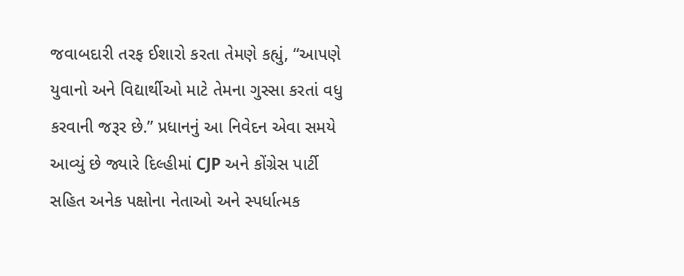જવાબદારી તરફ ઈશારો કરતા તેમણે કહ્યું, “આપણે યુવાનો અને વિદ્યાર્થીઓ માટે તેમના ગુસ્સા કરતાં વધુ કરવાની જરૂર છે.” પ્રધાનનું આ નિવેદન એવા સમયે આવ્યું છે જ્યારે દિલ્હીમાં CJP અને કોંગ્રેસ પાર્ટી સહિત અનેક પક્ષોના નેતાઓ અને સ્પર્ધાત્મક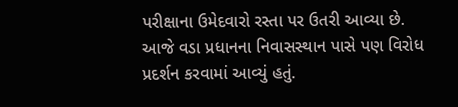પરીક્ષાના ઉમેદવારો રસ્તા પર ઉતરી આવ્યા છે. આજે વડા પ્રધાનના નિવાસસ્થાન પાસે પણ વિરોધ પ્રદર્શન કરવામાં આવ્યું હતું.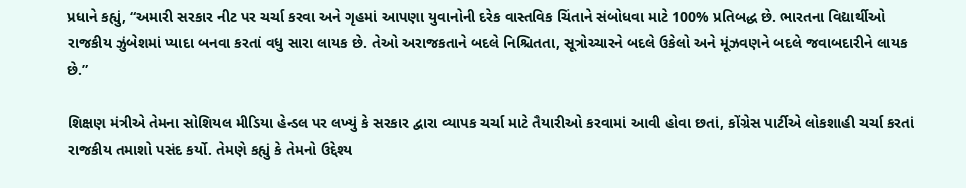પ્રધાને કહ્યું, “અમારી સરકાર નીટ પર ચર્ચા કરવા અને ગૃહમાં આપણા યુવાનોની દરેક વાસ્તવિક ચિંતાને સંબોધવા માટે 100% પ્રતિબદ્ધ છે. ભારતના વિદ્યાર્થીઓ રાજકીય ઝુંબેશમાં પ્યાદા બનવા કરતાં વધુ સારા લાયક છે. તેઓ અરાજકતાને બદલે નિશ્ચિતતા, સૂત્રોચ્ચારને બદલે ઉકેલો અને મૂંઝવણને બદલે જવાબદારીને લાયક છે.”

શિક્ષણ મંત્રીએ તેમના સોશિયલ મીડિયા હેન્ડલ પર લખ્યું કે સરકાર દ્વારા વ્યાપક ચર્ચા માટે તૈયારીઓ કરવામાં આવી હોવા છતાં, કોંગ્રેસ પાર્ટીએ લોકશાહી ચર્ચા કરતાં રાજકીય તમાશો પસંદ કર્યો. તેમણે કહ્યું કે તેમનો ઉદ્દેશ્ય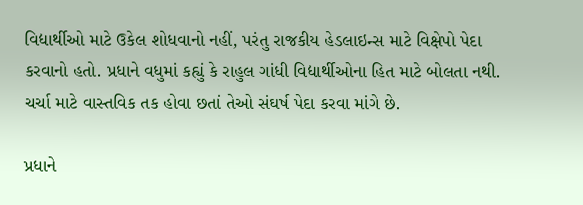વિદ્યાર્થીઓ માટે ઉકેલ શોધવાનો નહીં, પરંતુ રાજકીય હેડલાઇન્સ માટે વિક્ષેપો પેદા કરવાનો હતો. પ્રધાને વધુમાં કહ્યું કે રાહુલ ગાંધી વિદ્યાર્થીઓના હિત માટે બોલતા નથી. ચર્ચા માટે વાસ્તવિક તક હોવા છતાં તેઓ સંઘર્ષ પેદા કરવા માંગે છે.

પ્રધાને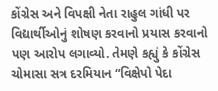કોંગ્રેસ અને વિપક્ષી નેતા રાહુલ ગાંધી પર વિદ્યાર્થીઓનું શોષણ કરવાનો પ્રયાસ કરવાનો પણ આરોપ લગાવ્યો. તેમણે કહ્યું કે કોંગ્રેસ ચોમાસા સત્ર દરમિયાન “વિક્ષેપો પેદા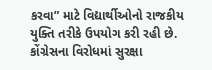કરવા” માટે વિદ્યાર્થીઓનો રાજકીય યુક્તિ તરીકે ઉપયોગ કરી રહી છે. કોંગ્રેસના વિરોધમાં સુરક્ષા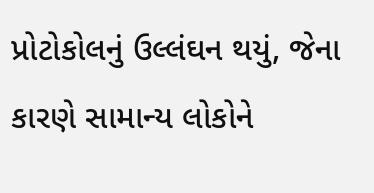પ્રોટોકોલનું ઉલ્લંઘન થયું, જેના કારણે સામાન્ય લોકોને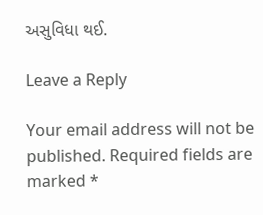અસુવિધા થઈ.

Leave a Reply

Your email address will not be published. Required fields are marked *